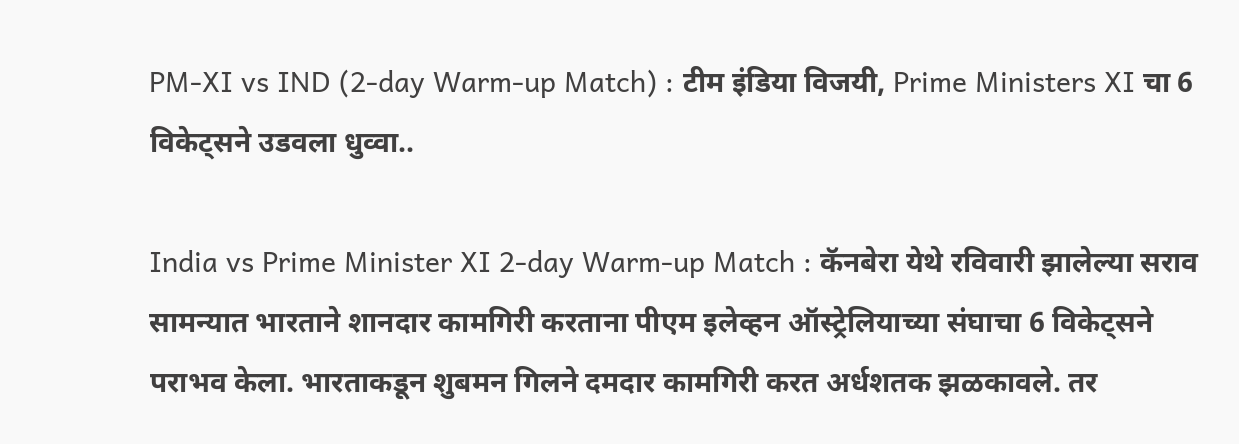PM-XI vs IND (2-day Warm-up Match) : टीम इंडिया विजयी, Prime Ministers XI चा 6 विकेट्सने उडवला धुव्वा..

India vs Prime Minister XI 2-day Warm-up Match : कॅनबेरा येथे रविवारी झालेल्या सराव सामन्यात भारताने शानदार कामगिरी करताना पीएम इलेव्हन ऑस्ट्रेलियाच्या संघाचा 6 विकेट्सने पराभव केला. भारताकडून शुबमन गिलने दमदार कामगिरी करत अर्धशतक झळकावले. तर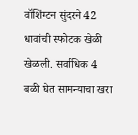वॉशिंग्टन सुंदरने 42 धावांची स्फोटक खेळी खेळली. सर्वाधिक 4 बळी घेत सामन्याचा खरा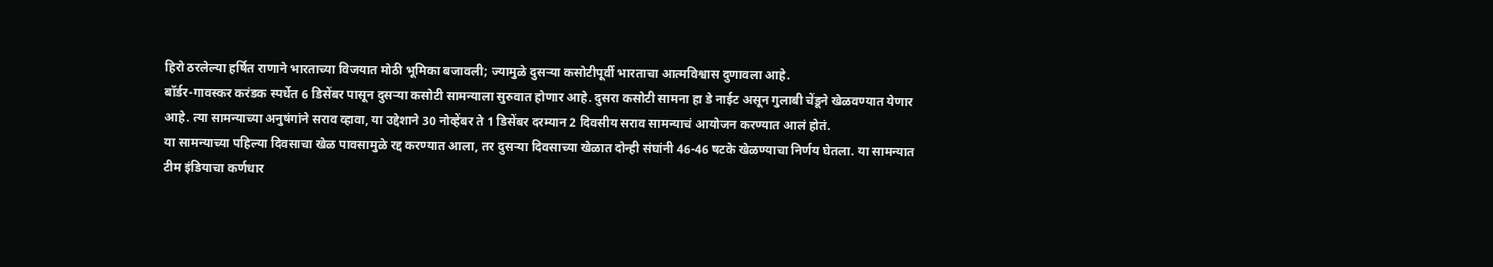हिरो ठरलेल्या हर्षित राणाने भारताच्या विजयात मोठी भूमिका बजावली; ज्यामुळे दुसऱ्या कसोटीपूर्वी भारताचा आत्मविश्वास दुणावला आहे.
बॉर्डर-गावस्कर करंडक स्पर्धेत 6 डिसेंबर पासून दुसऱ्या कसोटी सामन्याला सुरुवात होणार आहे. दुसरा कसोटी सामना हा डे नाईट असून गुलाबी चेंडूने खेळवण्यात येणार आहे. त्या सामन्याच्या अनुषंगांने सराव व्हावा, या उद्देशाने 30 नोव्हेंबर ते 1 डिसेंबर दरम्यान 2 दिवसीय सराव सामन्याचं आयोजन करण्यात आलं होतं.
या सामन्याच्या पहिल्या दिवसाचा खेळ पावसामुळे रद्द करण्यात आला, तर दुसऱ्या दिवसाच्या खेळात दोन्ही संघांनी 46-46 षटके खेळण्याचा निर्णय घेतला. या सामन्यात टीम इंडियाचा कर्णधार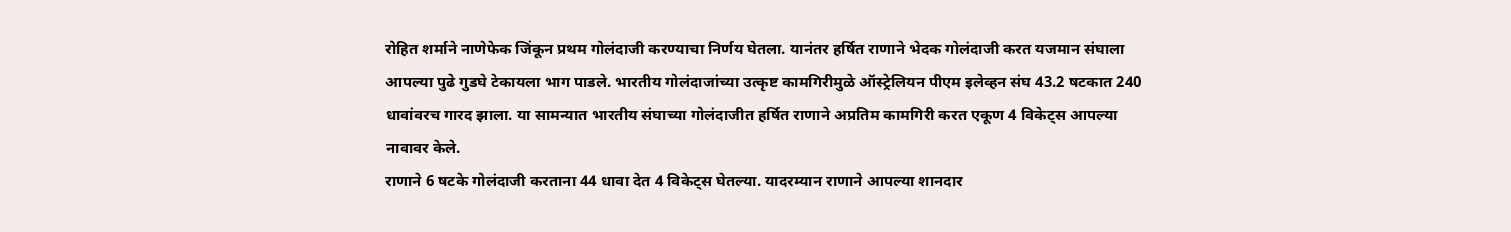रोहित शर्माने नाणेफेक जिंकून प्रथम गोलंदाजी करण्याचा निर्णय घेतला. यानंतर हर्षित राणाने भेदक गोलंदाजी करत यजमान संघाला आपल्या पुढे गुडघे टेकायला भाग पाडले. भारतीय गोलंदाजांच्या उत्कृष्ट कामगिरीमुळे ऑस्ट्रेलियन पीएम इलेव्हन संघ 43.2 षटकात 240 धावांवरच गारद झाला. या सामन्यात भारतीय संघाच्या गोलंदाजीत हर्षित राणाने अप्रतिम कामगिरी करत एकूण 4 विकेट्स आपल्या नावावर केले.
राणाने 6 षटके गोलंदाजी करताना 44 धावा देत 4 विकेट्स घेतल्या. यादरम्यान राणाने आपल्या शानदार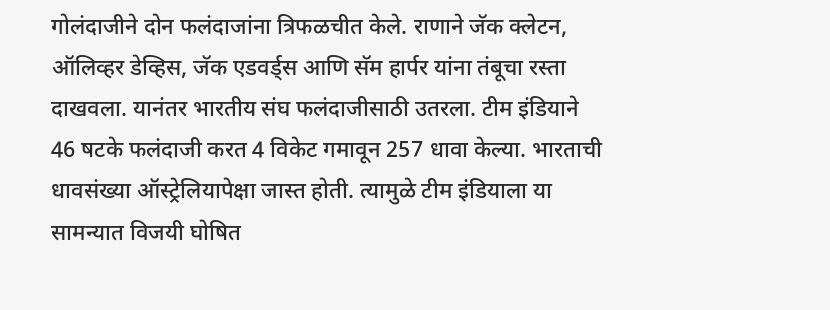गोलंदाजीने दोन फलंदाजांना त्रिफळचीत केले. राणाने जॅक क्लेटन, ऑलिव्हर डेव्हिस, जॅक एडवर्ड्स आणि सॅम हार्पर यांना तंबूचा रस्ता दाखवला. यानंतर भारतीय संघ फलंदाजीसाठी उतरला. टीम इंडियाने 46 षटके फलंदाजी करत 4 विकेट गमावून 257 धावा केल्या. भारताची धावसंख्या ऑस्ट्रेलियापेक्षा जास्त होती. त्यामुळे टीम इंडियाला या सामन्यात विजयी घोषित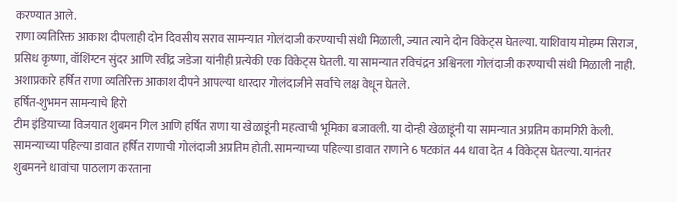करण्यात आले.
राणा व्यतिरिक्त आकाश दीपलाही दोन दिवसीय सराव सामन्यात गोलंदाजी करण्याची संधी मिळाली, ज्यात त्याने दोन विकेट्स घेतल्या. याशिवाय मोहम्म सिराज, प्रसिध कृष्णा, वॉशिंग्टन सुंदर आणि रवींद्र जडेजा यांनीही प्रत्येकी एक विकेट्स घेतली. या सामन्यात रविचंद्रन अश्विनला गोलंदाजी करण्याची संधी मिळाली नाही. अशाप्रकारे हर्षित राणा व्यतिरिक्त आकाश दीपने आपल्या धारदार गोलंदाजीने सर्वांचे लक्ष वेधून घेतले.
हर्षित-शुभमन सामन्याचे हिरो
टीम इंडियाच्या विजयात शुबमन गिल आणि हर्षित राणा या खेळाडूंनी महत्वाची भूमिका बजावली. या दोन्ही खेळाडूंनी या सामन्यात अप्रतिम कामगिरी केली. सामन्याच्या पहिल्या डावात हर्षित राणाची गोलंदाजी अप्रतिम होती. सामन्याच्या पहिल्या डावात राणाने 6 षटकांत 44 धावा देत 4 विकेट्स घेतल्या. यानंतर शुबमनने धावांचा पाठलाग करताना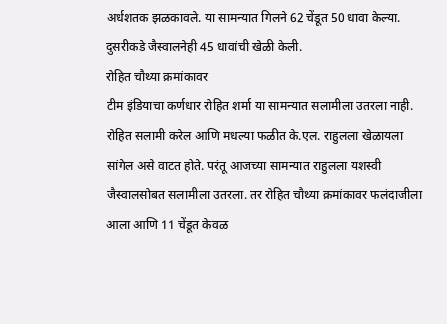अर्धशतक झळकावले. या सामन्यात गिलने 62 चेंडूत 50 धावा केल्या. दुसरीकडे जैस्वालनेही 45 धावांची खेळी केली.
रोहित चौथ्या क्रमांकावर
टीम इंडियाचा कर्णधार रोहित शर्मा या सामन्यात सलामीला उतरला नाही. रोहित सलामी करेल आणि मधल्या फळीत के.एल. राहुलला खेळायला सांगेल असे वाटत होते. परंतू आजच्या सामन्यात राहुलला यशस्वी जैस्वालसोबत सलामीला उतरला. तर रोहित चौथ्या क्रमांकावर फलंदाजीला आला आणि 11 चेंडूत केवळ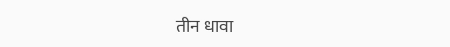तीन धावा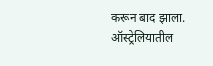करून बाद झाला. ऑस्ट्रेलियातील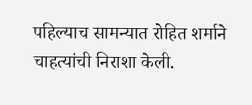पहिल्याच सामन्यात रोहित शर्माने चाहत्यांची निराशा केली.